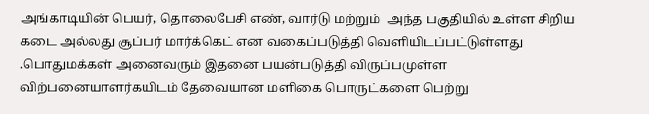அங்காடியின் பெயர், தொலைபேசி எண், வார்டு மற்றும்  அந்த பகுதியில் உள்ள சிறிய கடை அல்லது சூப்பர் மார்க்கெட் என வகைப்படுத்தி வெளியிடப்பட்டுள்ளது .பொதுமக்கள் அனைவரும் இதனை பயன்படுத்தி விருப்பமுள்ள விற்பனையாளர்கயிடம் தேவையான மளிகை பொருட்களை பெற்று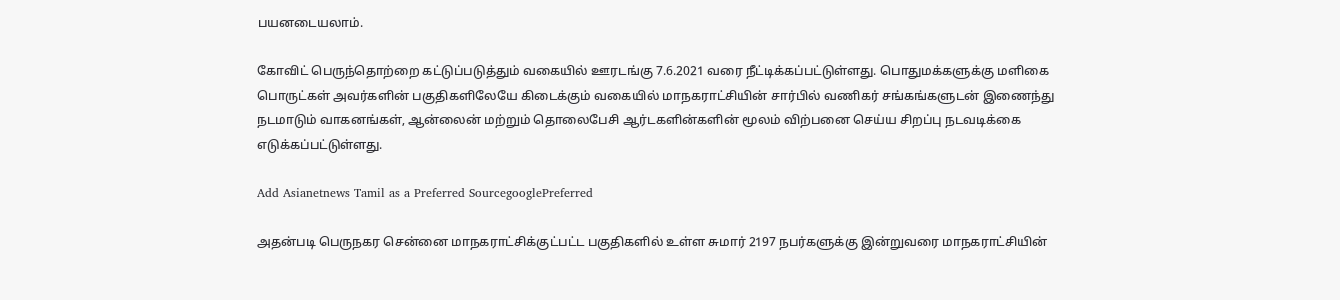பயனடையலாம்.

கோவிட் பெருந்தொற்றை கட்டுப்படுத்தும் வகையில் ஊரடங்கு 7.6.2021 வரை நீட்டிக்கப்பட்டுள்ளது. பொதுமக்களுக்கு மளிகை பொருட்கள் அவர்களின் பகுதிகளிலேயே கிடைக்கும் வகையில் மாநகராட்சியின் சார்பில் வணிகர் சங்கங்களுடன் இணைந்து நடமாடும் வாகனங்கள், ஆன்லைன் மற்றும் தொலைபேசி ஆர்டகளின்களின் மூலம் விற்பனை செய்ய சிறப்பு நடவடிக்கை எடுக்கப்பட்டுள்ளது.

Add Asianetnews Tamil as a Preferred SourcegooglePreferred

அதன்படி பெருநகர சென்னை மாநகராட்சிக்குட்பட்ட பகுதிகளில் உள்ள சுமார் 2197 நபர்களுக்கு இன்றுவரை மாநகராட்சியின்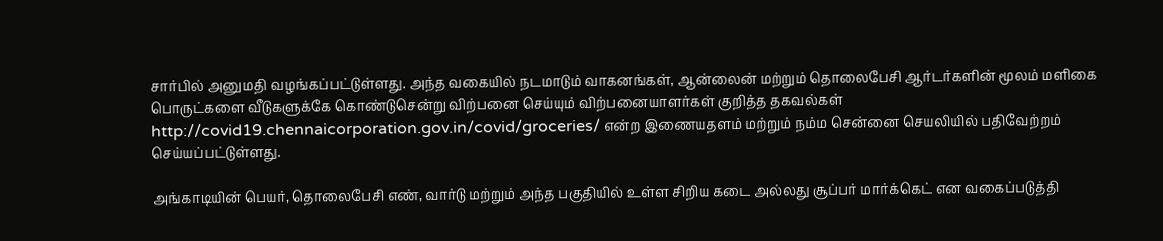சார்பில் அனுமதி வழங்கப்பட்டுள்ளது. அந்த வகையில் நடமாடும் வாகனங்கள், ஆன்லைன் மற்றும் தொலைபேசி ஆர்டர்களின் மூலம் மளிகை பொருட்களை வீடுகளுக்கே கொண்டுசென்று விற்பனை செய்யும் விற்பனையாளர்கள் குறித்த தகவல்கள் http://covid19.chennaicorporation.gov.in/covid/groceries/ என்ற இணையதளம் மற்றும் நம்ம சென்னை செயலியில் பதிவேற்றம் செய்யப்பட்டுள்ளது.

அங்காடியின் பெயர், தொலைபேசி எண், வார்டு மற்றும் அந்த பகுதியில் உள்ள சிறிய கடை அல்லது சூப்பர் மார்க்கெட் என வகைப்படுத்தி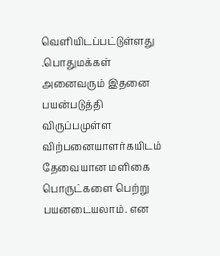வெளியிடப்பட்டுள்ளது .பொதுமக்கள் அனைவரும் இதனை பயன்படுத்தி விருப்பமுள்ள விற்பனையாளர்கயிடம் தேவையான மளிகை பொருட்களை பெற்று பயனடையலாம். என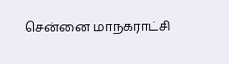சென்னை மாநகராட்சி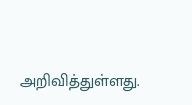அறிவித்துள்ளது.